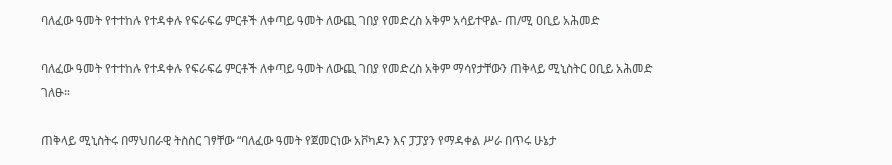ባለፈው ዓመት የተተከሉ የተዳቀሉ የፍራፍሬ ምርቶች ለቀጣይ ዓመት ለውጪ ገበያ የመድረስ አቅም አሳይተዋል- ጠ/ሚ ዐቢይ አሕመድ

ባለፈው ዓመት የተተከሉ የተዳቀሉ የፍራፍሬ ምርቶች ለቀጣይ ዓመት ለውጪ ገበያ የመድረስ አቅም ማሳየታቸውን ጠቅላይ ሚኒስትር ዐቢይ አሕመድ ገለፁ።

ጠቅላይ ሚኒስትሩ በማህበራዊ ትስስር ገፃቸው “ባለፈው ዓመት የጀመርነው አቮካዶን እና ፓፓያን የማዳቀል ሥራ በጥሩ ሁኔታ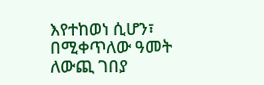እየተከወነ ሲሆን፣ በሚቀጥለው ዓመት ለውጪ ገበያ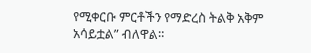የሚቀርቡ ምርቶችን የማድረስ ትልቅ አቅም አሳይቷል” ብለዋል።